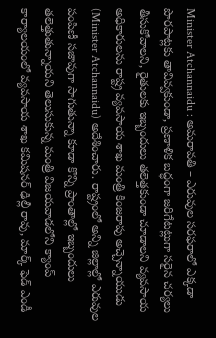Minister Atchannaidu : అమరావతి – ఎరువుల సరఫరాలో ఎక్కడా పొరపాట్లకు తావివ్వకుండా, ప్రణాళిక బద్ధంగా జరిగేటట్లుగా సరైన చర్యలు తీసుకోవాలని, రైతులకు ఇబ్బందులు తలెత్తకుండా చూడాలని వ్యవసాయ అధికారులను రాష్ట్ర వ్యవసాయ శాఖ మంత్రి కింజరాపు అచ్చెన్నాయుడు (Minister Atchannaidu) అదేశించారు. రాష్ట్రంలో అన్ని జిల్లాల్లో ఎరువుల పంపిణీ సజావుగా సాగుతున్నా కూడా కొన్ని ప్రాంతాల్లో ఇబ్బందులు తలెత్తుతున్నాయని తెలుసుకున్న మంత్రి విజయవాడలోని క్యాంప్ కార్యాలయంలో వ్యవసాయ శాఖ కమిషనర్ ఢిల్లీ రావు, మార్క్ ఫెడ్ ఎండీ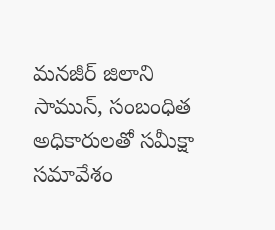మనజీర్ జిలాని సామున్, సంబంధిత అధికారులతో సమీక్షా సమావేశం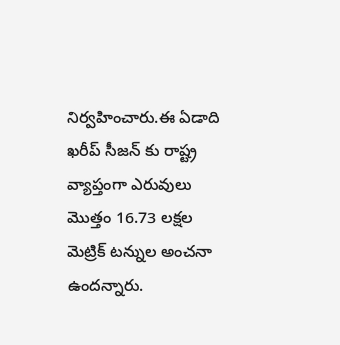నిర్వహించారు.ఈ ఏడాది ఖరీప్ సీజన్ కు రాష్ట్ర వ్యాప్తంగా ఎరువులు మొత్తం 16.73 లక్షల మెట్రిక్ టన్నుల అంచనా ఉందన్నారు.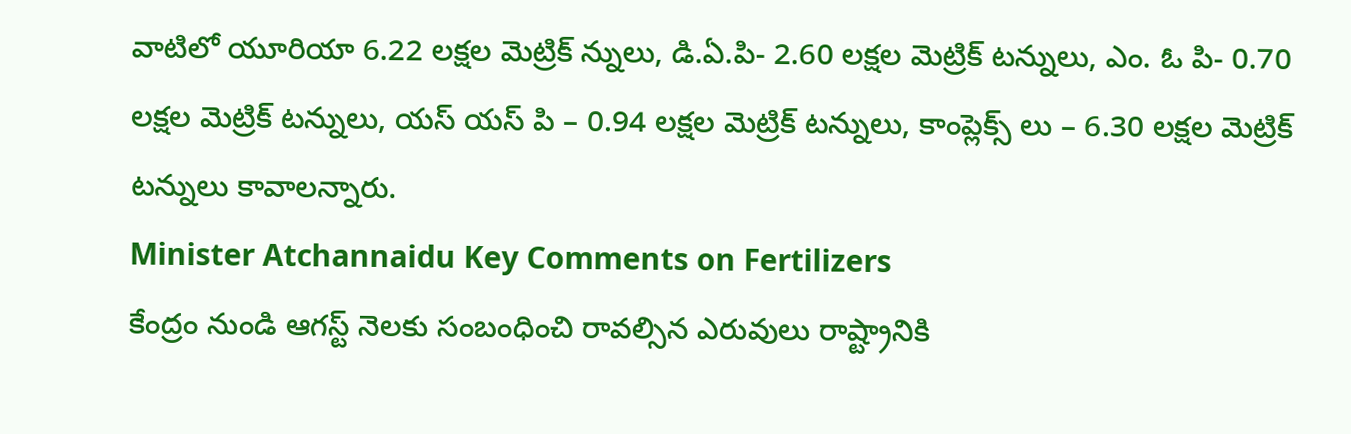వాటిలో యూరియా 6.22 లక్షల మెట్రిక్ న్నులు, డి.ఏ.పి- 2.60 లక్షల మెట్రిక్ టన్నులు, ఎం. ఓ పి- 0.70 లక్షల మెట్రిక్ టన్నులు, యస్ యస్ పి – 0.94 లక్షల మెట్రిక్ టన్నులు, కాంప్లెక్స్ లు – 6.30 లక్షల మెట్రిక్ టన్నులు కావాలన్నారు.
Minister Atchannaidu Key Comments on Fertilizers
కేంద్రం నుండి ఆగస్ట్ నెలకు సంబంధించి రావల్సిన ఎరువులు రాష్ట్రానికి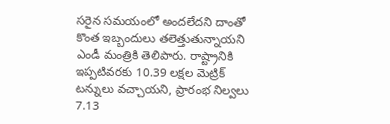సరైన సమయంలో అందలేదని దాంతో కొంత ఇబ్బందులు తలెత్తుతున్నాయని ఎండీ మంత్రికి తెలిపారు. రాష్ట్రానికి ఇప్పటివరకు 10.39 లక్షల మెట్రిక్ టన్నులు వచ్చాయని, ప్రారంభ నిల్వలు 7.13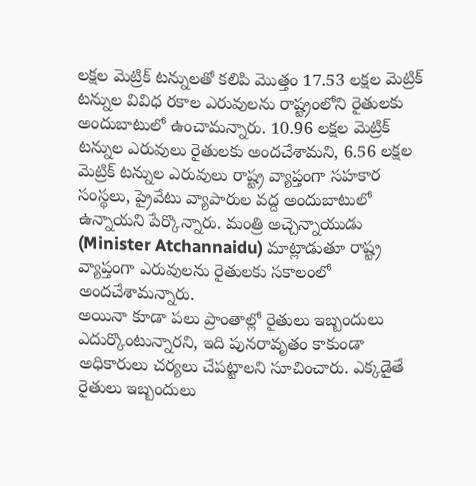లక్షల మెట్రిక్ టన్నులతో కలిపి మొత్తం 17.53 లక్షల మెట్రిక్ టన్నుల వివిధ రకాల ఎరువులను రాష్ట్రంలోని రైతులకు అందుబాటులో ఉంచామన్నారు. 10.96 లక్షల మెట్రిక్ టన్నుల ఎరువులు రైతులకు అందచేశామని, 6.56 లక్షల మెట్రిక్ టన్నుల ఎరువులు రాష్ట్ర వ్యాప్తంగా సహకార సంస్థలు, ప్రైవేటు వ్యాపారుల వద్ద అందుబాటులో ఉన్నాయని పేర్కొన్నారు. మంత్రి అచ్చెన్నాయుడు (Minister Atchannaidu) మాట్లాడుతూ రాష్ట్ర వ్యాప్తంగా ఎరువులను రైతులకు సకాలంలో అందచేశామన్నారు.
అయినా కూడా పలు ప్రాంతాల్లో రైతులు ఇబ్బందులు ఎదుర్కొంటున్నారని, ఇది పునరావృతం కాకుండా అధికారులు చర్యలు చేపట్టాలని సూచించారు. ఎక్కడైతే రైతులు ఇబ్బందులు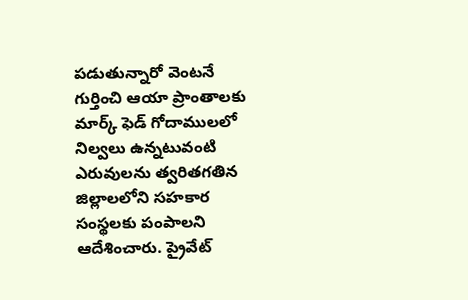పడుతున్నారో వెంటనే గుర్తించి ఆయా ప్రాంతాలకు మార్క్ ఫెడ్ గోదాములలో నిల్వలు ఉన్నటువంటి ఎరువులను త్వరితగతిన జిల్లాలలోని సహకార సంస్థలకు పంపాలని ఆదేశించారు. ప్రైవేట్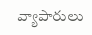వ్యాపారులు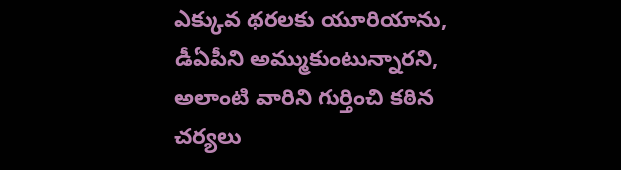ఎక్కువ థరలకు యూరియాను, డీఏపీని అమ్ముకుంటున్నారని, అలాంటి వారిని గుర్తించి కఠిన చర్యలు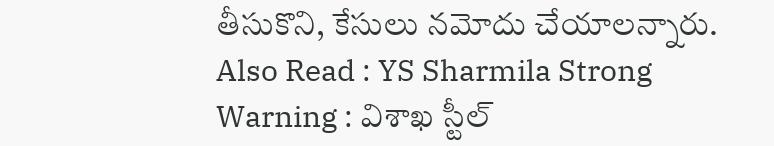తీసుకొని, కేసులు నమోదు చేయాలన్నారు.
Also Read : YS Sharmila Strong Warning : విశాఖ స్టీల్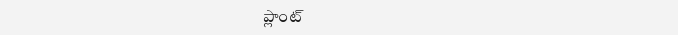ప్లాంట్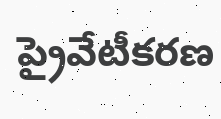ప్రైవేటీకరణ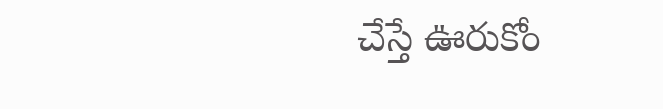చేస్తే ఊరుకోం